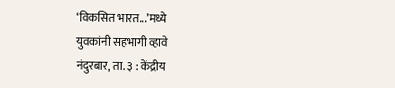‘विकसित भारत...’मध्ये
युवकांनी सहभागी व्हावे
नंदुरबार, ता. ३ : केंद्रीय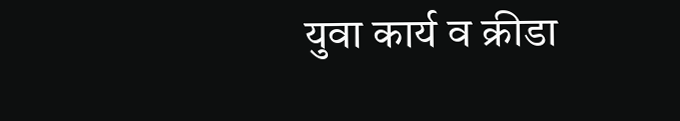युवा कार्य व क्रीडा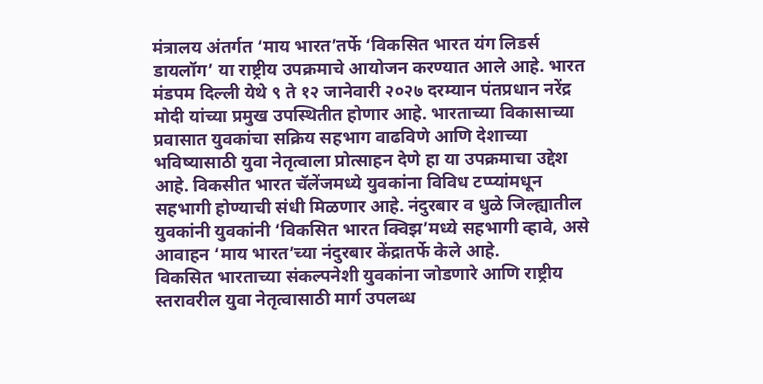मंत्रालय अंतर्गत ‘माय भारत’तर्फे ‘विकसित भारत यंग लिडर्स डायलॉग’ या राष्ट्रीय उपक्रमाचे आयोजन करण्यात आले आहे. भारत मंडपम दिल्ली येथे ९ ते १२ जानेवारी २०२७ दरम्यान पंतप्रधान नरेंद्र मोदी यांच्या प्रमुख उपस्थितीत होणार आहे. भारताच्या विकासाच्या प्रवासात युवकांचा सक्रिय सहभाग वाढविणे आणि देशाच्या भविष्यासाठी युवा नेतृत्वाला प्रोत्साहन देणे हा या उपक्रमाचा उद्देश आहे. विकसीत भारत चॅलेंजमध्ये युवकांना विविध टप्प्यांमधून सहभागी होण्याची संधी मिळणार आहे. नंदुरबार व धुळे जिल्ह्यातील युवकांनी युवकांनी ‘विकसित भारत क्विझ’मध्ये सहभागी व्हावे, असे आवाहन ‘माय भारत’च्या नंदुरबार केंद्रातर्फे केले आहे.
विकसित भारताच्या संकल्पनेशी युवकांना जोडणारे आणि राष्ट्रीय स्तरावरील युवा नेतृत्वासाठी मार्ग उपलब्ध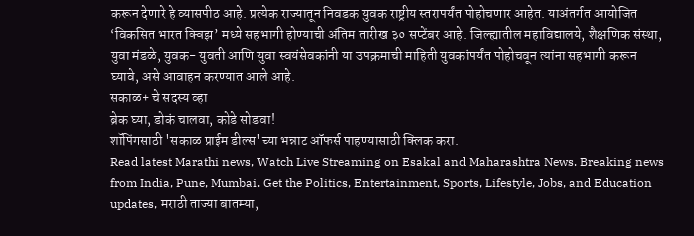करून देणारे हे व्यासपीठ आहे. प्रत्येक राज्यातून निवडक युवक राष्ट्रीय स्तरापर्यंत पोहोचणार आहेत. याअंतर्गत आयोजित ‘विकसित भारत क्विझ’ मध्ये सहभागी होण्याची अंतिम तारीख ३० सप्टेंबर आहे. जिल्ह्यातील महाविद्यालये, शैक्षणिक संस्था, युवा मंडळे, युवक- युवती आणि युवा स्वयंसेवकांनी या उपक्रमाची माहिती युवकांपर्यंत पोहोचवून त्यांना सहभागी करून घ्यावे, असे आवाहन करण्यात आले आहे.
सकाळ+ चे सदस्य व्हा
ब्रेक घ्या, डोकं चालवा, कोडे सोडवा!
शॉपिंगसाठी 'सकाळ प्राईम डील्स'च्या भन्नाट ऑफर्स पाहण्यासाठी क्लिक करा.
Read latest Marathi news, Watch Live Streaming on Esakal and Maharashtra News. Breaking news from India, Pune, Mumbai. Get the Politics, Entertainment, Sports, Lifestyle, Jobs, and Education updates, मराठी ताज्या बातम्या,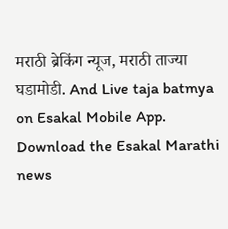मराठी ब्रेकिंग न्यूज, मराठी ताज्या घडामोडी. And Live taja batmya on Esakal Mobile App. Download the Esakal Marathi news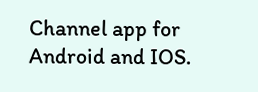Channel app for Android and IOS.